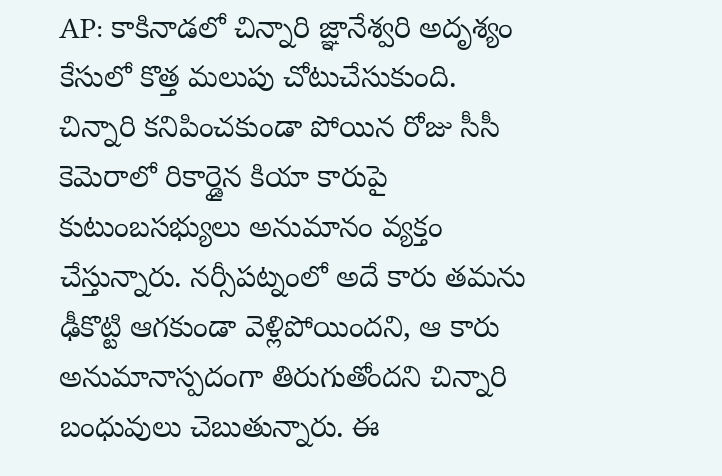AP: కాకినాడలో చిన్నారి జ్ఞానేశ్వరి అదృశ్యం కేసులో కొత్త మలుపు చోటుచేసుకుంది. చిన్నారి కనిపించకుండా పోయిన రోజు సీసీ కెమెరాలో రికార్డైన కియా కారుపై కుటుంబసభ్యులు అనుమానం వ్యక్తం చేస్తున్నారు. నర్సీపట్నంలో అదే కారు తమను ఢీకొట్టి ఆగకుండా వెళ్లిపోయిందని, ఆ కారు అనుమానాస్పదంగా తిరుగుతోందని చిన్నారి బంధువులు చెబుతున్నారు. ఈ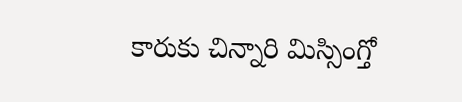కారుకు చిన్నారి మిస్సింగ్తో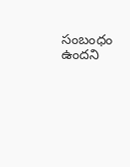సంబంధం ఉందని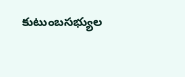కుటుంబసభ్యుల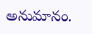అనుమానం.